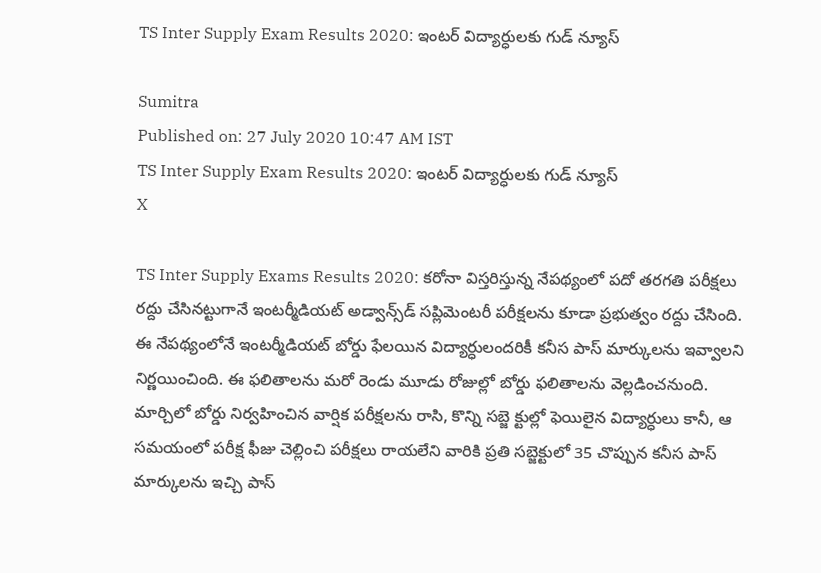TS Inter Supply Exam Results 2020: ఇంటర్ విద్యార్ధులకు గుడ్ న్యూస్

Sumitra
Published on: 27 July 2020 10:47 AM IST
TS Inter Supply Exam Results 2020: ఇంటర్ విద్యార్ధులకు గుడ్ న్యూస్
X

TS Inter Supply Exams Results 2020: కరోనా విస్తరిస్తున్న నేపథ్యంలో పదో తరగతి పరీక్షలు రద్దు చేసినట్టుగానే ఇంటర్మీడియట్‌ అడ్వాన్స్‌డ్‌ సప్లిమెంటరీ పరీక్షలను కూడా ప్రభుత్వం రద్దు చేసింది. ఈ నేపథ్యంలోనే ఇంటర్మీడియట్‌ బోర్డు ఫేలయిన విద్యార్ధులందరికీ కనీస పాస్‌ మార్కులను ఇవ్వాలని నిర్ణయించింది. ఈ ఫలితాలను మరో రెండు మూడు రోజుల్లో బోర్డు ఫలితాలను వెల్లడించనుంది. మార్చిలో బోర్డు నిర్వహించిన వార్షిక పరీక్షలను రాసి, కొన్ని సబ్జె క్టుల్లో ఫెయిలైన విద్యార్ధులు కానీ, ఆ సమయంలో పరీక్ష ఫీజు చెల్లించి పరీక్షలు రాయలేని వారికి ప్రతి సబ్జెక్టులో 35 చొప్పున కనీస పాస్‌ మార్కులను ఇచ్చి పాస్‌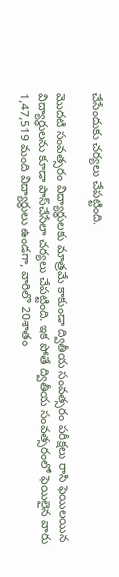చేసేందుకు చర్యలు చేపట్టింది.

మొదటి సంవత్సరం విద్యార్ధులకు మాత్రమే కాకుండా ద్వితీయ సంవత్సరం పరీక్షలు రాసి ఫెయిలయిన విద్యార్ధులను కూడా పాస్‌చేసేలా చర్యలు చేపట్టింది. ఇక పోతే ద్వితీయ సంవత్సరంలో ఫెయిలైన వారు 1,47,519 మంది విద్యార్థులు ఉండగా, వారిలొ 20శాతం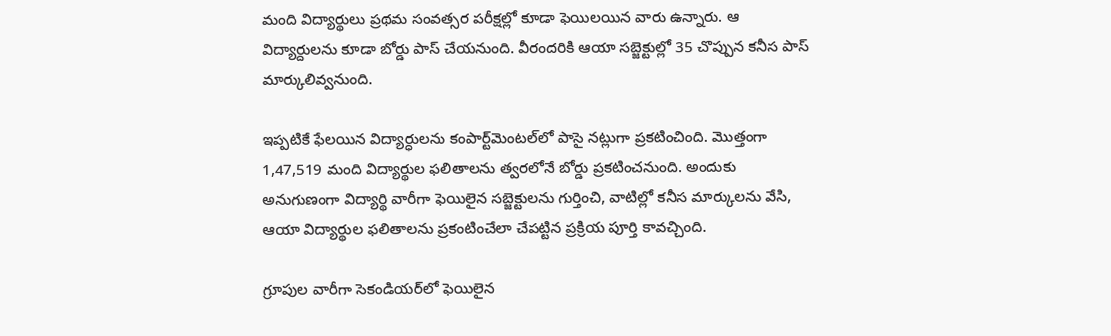మంది విద్యార్థులు ప్రథమ సంవత్సర పరీక్షల్లో కూడా ఫెయిలయిన వారు ఉన్నారు. ఆ విద్యార్దులను కూడా బోర్డు పాస్‌ చేయనుంది. వీరందరికి ఆయా సబ్జెక్టుల్లో 35 చొప్పున కనీస పాస్‌ మార్కులివ్వనుంది.

ఇప్పటికే ఫేలయిన విద్యార్ధులను కంపార్ట్‌మెంటల్‌లో పాసై నట్లుగా ప్రకటించింది. మొత్తంగా 1,47,519 మంది విద్యార్థుల ఫలితాలను త్వరలోనే బోర్డు ప్రకటించనుంది. అందుకు అనుగుణంగా విద్యార్థి వారీగా ఫెయిలైన సబ్జెక్టులను గుర్తించి, వాటిల్లో కనీస మార్కులను వేసి, ఆయా విద్యార్థుల ఫలితాలను ప్రకంటించేలా చేపట్టిన ప్రక్రియ పూర్తి కావచ్చింది.

గ్రూపుల వారీగా సెకండియర్‌లో ఫెయిలైన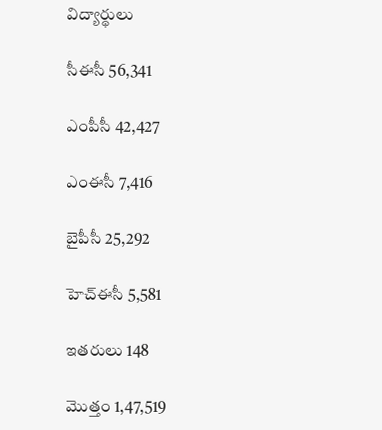విద్యార్థులు

సీఈసీ 56,341

ఎంపీసీ 42,427

ఎంఈసీ 7,416

బైపీసీ 25,292

హెచ్‌ఈసీ 5,581

ఇతరులు 148

మొత్తం 1,47,519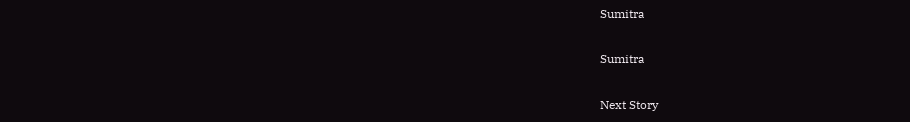Sumitra

Sumitra

Next Story